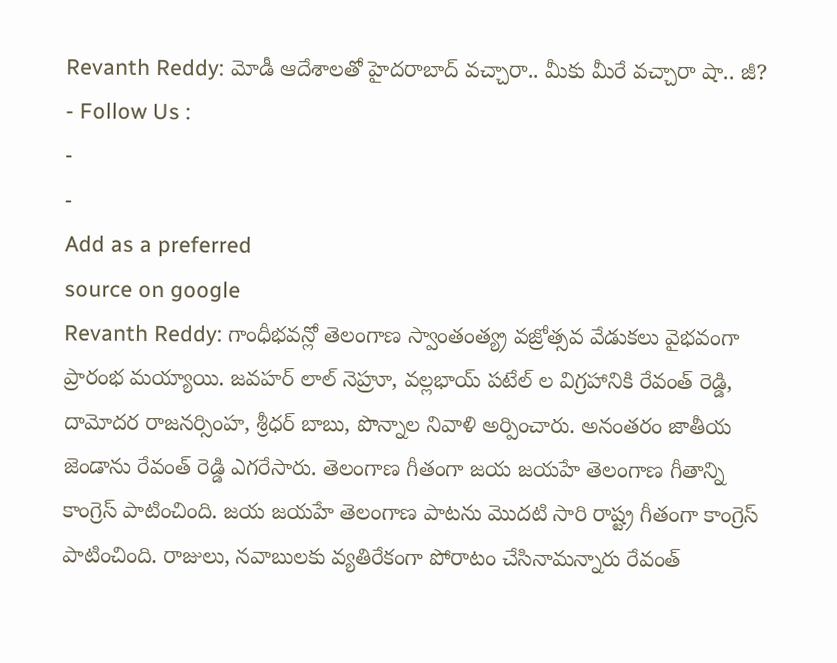Revanth Reddy: మోడీ ఆదేశాలతో హైదరాబాద్ వచ్చారా.. మీకు మీరే వచ్చారా షా.. జీ?
- Follow Us :
-
-
Add as a preferred
source on google
Revanth Reddy: గాంధీభవన్లో తెలంగాణ స్వాంతంత్య్ర వజ్రోత్సవ వేడుకలు వైభవంగా ప్రారంభ మయ్యాయి. జవహర్ లాల్ నెహ్రూ, వల్లభాయ్ పటేల్ ల విగ్రహానికి రేవంత్ రెడ్డి, దామోదర రాజనర్సింహ, శ్రీధర్ బాబు, పొన్నాల నివాళి అర్పించారు. అనంతరం జాతీయ జెండాను రేవంత్ రెడ్డి ఎగరేసారు. తెలంగాణ గీతంగా జయ జయహే తెలంగాణ గీతాన్ని కాంగ్రెస్ పాటించింది. జయ జయహే తెలంగాణ పాటను మొదటి సారి రాష్ట్ర గీతంగా కాంగ్రెస్ పాటించింది. రాజులు, నవాబులకు వ్యతిరేకంగా పోరాటం చేసినామన్నారు రేవంత్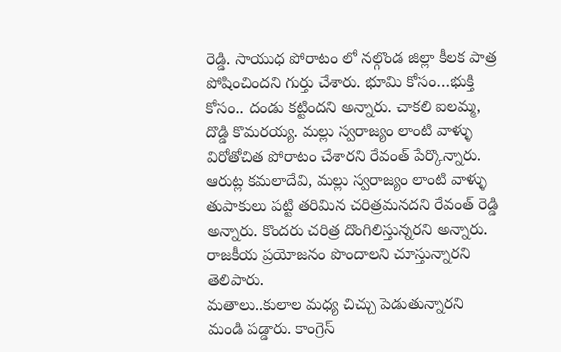రెడ్డి. సాయుధ పోరాటం లో నల్గొండ జిల్లా కీలక పాత్ర పోషించిందని గుర్తు చేశారు. భూమి కోసం…భుక్తి కోసం.. దండు కట్టిందని అన్నారు. చాకలి ఐలమ్మ, దొడ్డి కొమరయ్య. మల్లు స్వరాజ్యం లాంటి వాళ్ళు విరోతోచిత పోరాటం చేశారని రేవంత్ పేర్కొన్నారు. ఆరుట్ల కమలాదేవి, మల్లు స్వరాజ్యం లాంటి వాళ్ళు తుపాకులు పట్టి తరిమిన చరిత్రమనదని రేవంత్ రెడ్డి అన్నారు. కొందరు చరిత్ర దొంగిలిస్తున్నరని అన్నారు. రాజకీయ ప్రయోజనం పొందాలని చూస్తున్నారని తెలిపారు.
మతాలు..కులాల మధ్య చిచ్చు పెడుతున్నారని మండి పడ్డారు. కాంగ్రెస్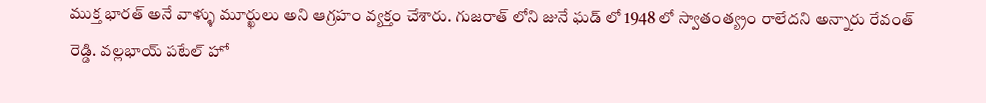ముక్త భారత్ అనే వాళ్ళు మూర్ఖులు అని ఆగ్రహం వ్యక్తం చేశారు. గుజరాత్ లోని జునే ఘడ్ లో 1948 లో స్వాతంత్య్రం రాలేదని అన్నారు రేవంత్ రెడ్డి. వల్లభాయ్ పటేల్ హో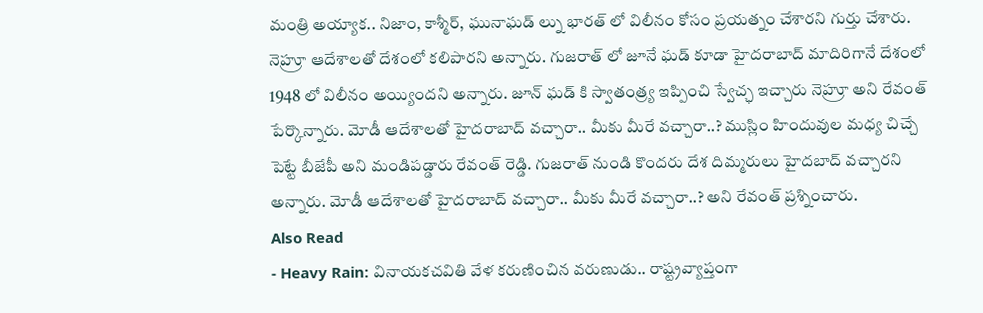మంత్రి అయ్యాక.. నిజాం, కాశ్మీర్, ఘునాఘడ్ ల్ను భారత్ లో విలీనం కోసం ప్రయత్నం చేశారని గుర్తు చేశారు. నెహ్రూ ఆదేశాలతో దేశంలో కలిపారని అన్నారు. గుజరాత్ లో జూనే ఘడ్ కూడా హైదరాబాద్ మాదిరిగానే దేశంలో 1948 లో విలీనం అయ్యిందని అన్నారు. జూన్ ఘడ్ కి స్వాతంత్ర్య ఇప్పించి స్వేచ్ఛ ఇచ్చారు నెహ్రూ అని రేవంత్ పేర్కొన్నారు. మోడీ ఆదేశాలతో హైదరాబాద్ వచ్చారా.. మీకు మీరే వచ్చారా..? ముస్లిం హిందువుల మధ్య చిచ్చే పెట్టే బీజేపీ అని మండిపడ్డారు రేవంత్ రెడ్డి. గుజరాత్ నుండి కొందరు దేశ దిమ్మరులు హైదబాద్ వచ్చారని అన్నారు. మోడీ ఆదేశాలతో హైదరాబాద్ వచ్చారా.. మీకు మీరే వచ్చారా..? అని రేవంత్ ప్రశ్నించారు.
Also Read
- Heavy Rain: వినాయకచవితి వేళ కరుణించిన వరుణుడు.. రాష్ట్రవ్యాప్తంగా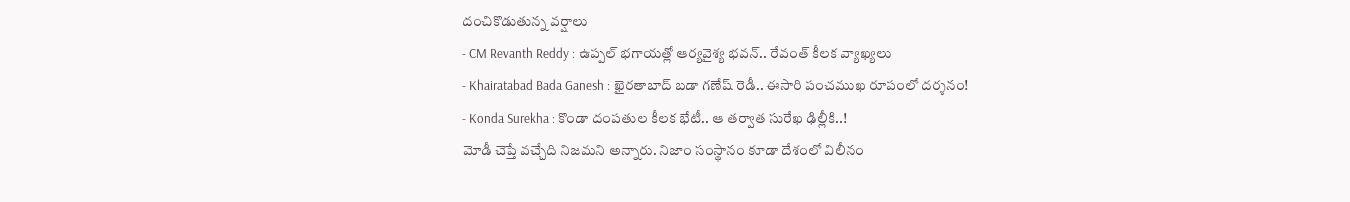దంచికొడుతున్న వర్షాలు
- CM Revanth Reddy : ఉప్పల్ భగాయత్లో ఆర్యవైశ్య భవన్.. రేవంత్ కీలక వ్యాఖ్యలు
- Khairatabad Bada Ganesh : ఖైరతాబాద్ బడా గణేష్ రెడీ.. ఈసారి పంచముఖ రూపంలో దర్శనం!
- Konda Surekha : కొండా దంపతుల కీలక భేటీ.. ఆ తర్వాత సురేఖ ఢిల్లీకి..!
మోడీ చెప్తే వచ్చేది నిజమని అన్నారు. నిజాం సంస్థానం కూడా దేశంలో విలీనం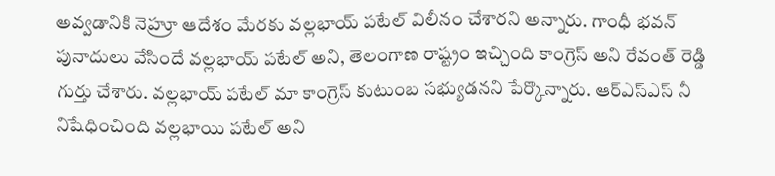అవ్వడానికి నెహ్రూ ఆదేశం మేరకు వల్లభాయ్ పటేల్ విలీనం చేశారని అన్నారు. గాంధీ భవన్ పునాదులు వేసిందే వల్లభాయ్ పటేల్ అని, తెలంగాణ రాష్ట్రం ఇచ్చింది కాంగ్రెస్ అని రేవంత్ రెడ్డి గుర్తు చేశారు. వల్లభాయ్ పటేల్ మా కాంగ్రెస్ కుటుంబ సభ్యుడనని పేర్కొన్నారు. ఆర్ఎస్ఎస్ నీ నిషేధించింది వల్లభాయి పటేల్ అని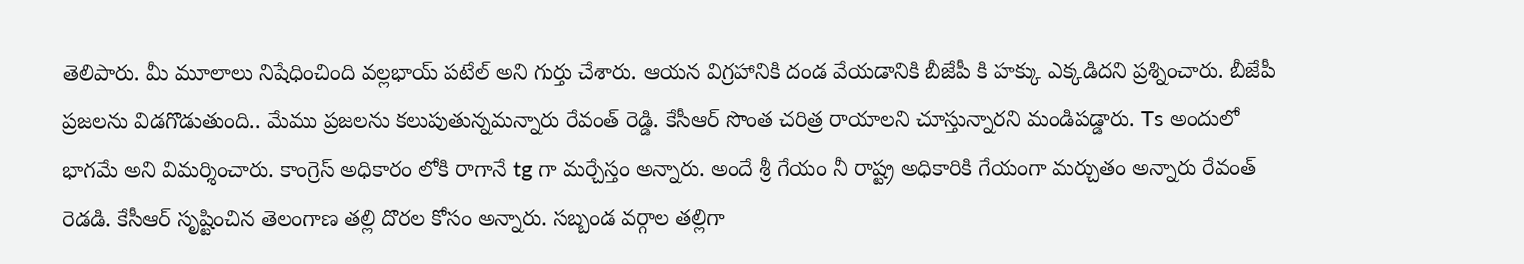తెలిపారు. మీ మూలాలు నిషేధించింది వల్లభాయ్ పటేల్ అని గుర్తు చేశారు. ఆయన విగ్రహానికి దండ వేయడానికి బీజేపీ కి హక్కు ఎక్కడిదని ప్రశ్నించారు. బీజేపీ ప్రజలను విడగొడుతుంది.. మేము ప్రజలను కలుపుతున్నమన్నారు రేవంత్ రెడ్డి. కేసీఆర్ సొంత చరిత్ర రాయాలని చూస్తున్నారని మండిపడ్డారు. Ts అందులో భాగమే అని విమర్శించారు. కాంగ్రెస్ అధికారం లోకి రాగానే tg గా మర్చేస్తం అన్నారు. అందే శ్రీ గేయం నీ రాష్ట్ర అధికారికి గేయంగా మర్చుతం అన్నారు రేవంత్ రెడడి. కేసీఆర్ సృష్టించిన తెలంగాణ తల్లి దొరల కోసం అన్నారు. సబ్బండ వర్గాల తల్లిగా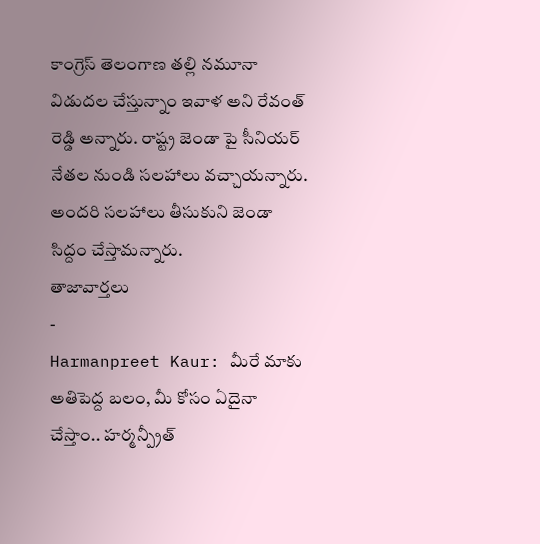కాంగ్రెస్ తెలంగాణ తల్లి నమూనా విడుదల చేస్తున్నాం ఇవాళ అని రేవంత్ రెడ్డి అన్నారు. రాష్ట్ర జెండా పై సీనియర్ నేతల నుండి సలహాలు వచ్చాయన్నారు. అందరి సలహాలు తీసుకుని జెండా సిద్దం చేస్తామన్నారు.
తాజావార్తలు
-
Harmanpreet Kaur: మీరే మాకు అతిపెద్ద బలం, మీ కోసం ఏదైనా చేస్తాం.. హర్మన్ప్రీత్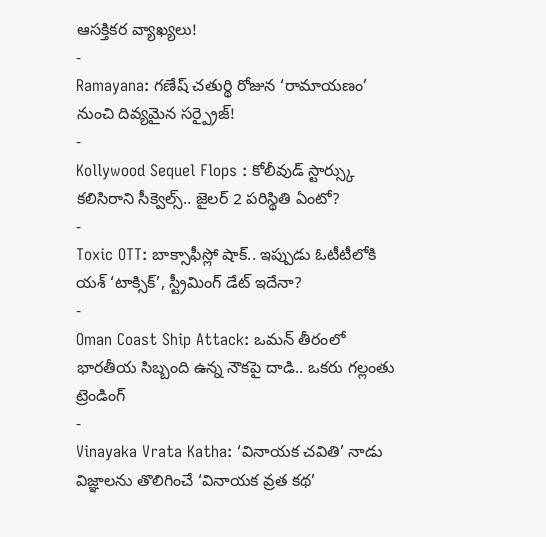ఆసక్తికర వ్యాఖ్యలు!
-
Ramayana: గణేష్ చతుర్థి రోజున ‘రామాయణం’ నుంచి దివ్యమైన సర్ప్రైజ్!
-
Kollywood Sequel Flops : కోలీవుడ్ స్టార్స్కు కలిసిరాని సీక్వెల్స్.. జైలర్ 2 పరిస్థితి ఏంటో?
-
Toxic OTT: బాక్సాఫీస్లో షాక్.. ఇప్పుడు ఓటీటీలోకి యశ్ ‘టాక్సిక్’, స్ట్రీమింగ్ డేట్ ఇదేనా?
-
Oman Coast Ship Attack: ఒమన్ తీరంలో భారతీయ సిబ్బంది ఉన్న నౌకపై దాడి.. ఒకరు గల్లంతు
ట్రెండింగ్
-
Vinayaka Vrata Katha: ‘వినాయక చవితి’ నాడు విజ్ఞాలను తొలిగించే ‘వినాయక వ్రత కథ’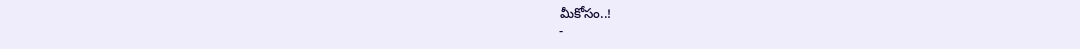మీకోసం..!
-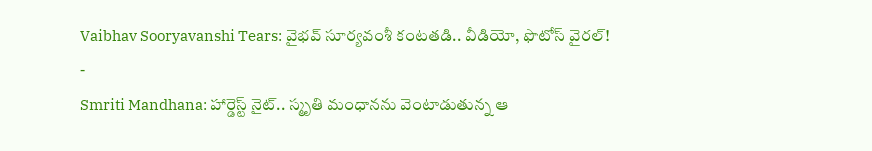Vaibhav Sooryavanshi Tears: వైభవ్ సూర్యవంశీ కంటతడి.. వీడియో, ఫొటోస్ వైరల్!
-
Smriti Mandhana: హార్డెస్ట్ నైట్.. స్మృతి మంధానను వెంటాడుతున్న ఆ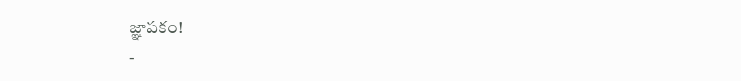జ్ఞాపకం!
-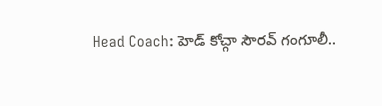Head Coach: హెడ్ కోచ్గా సౌరవ్ గంగూలీ..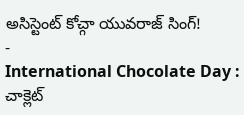అసిస్టెంట్ కోచ్గా యువరాజ్ సింగ్!
-
International Chocolate Day : చాక్లెట్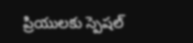ప్రియులకు స్పెషల్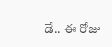డే.. ఈ రోజు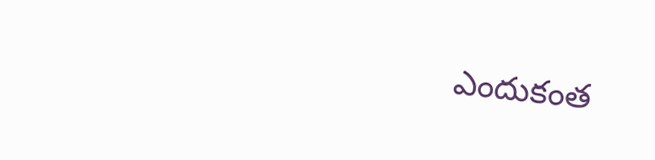ఎందుకంత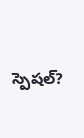స్పెషల్?